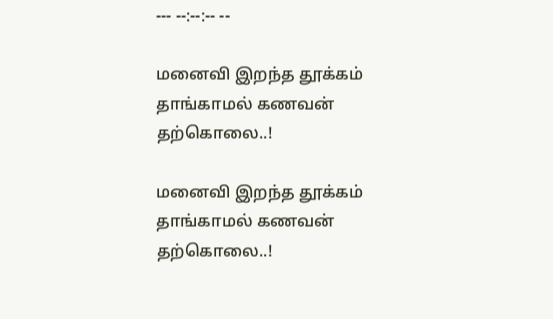--- --:--:-- --

மனைவி இறந்த தூக்கம் தாங்காமல் கணவன் தற்கொலை..!

மனைவி இறந்த தூக்கம் தாங்காமல் கணவன் தற்கொலை..!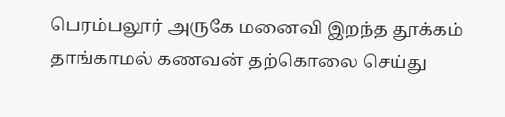பெரம்பலூர் அருகே மனைவி இறந்த தூக்கம் தாங்காமல் கணவன் தற்கொலை செய்து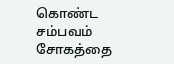கொண்ட சம்பவம் சோகத்தை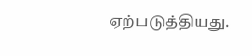ஏற்படுத்தியது.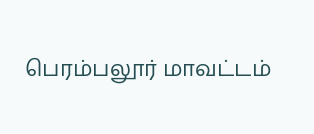பெரம்பலூர் மாவட்டம்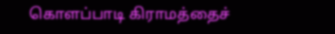கொளப்பாடி கிராமத்தைச்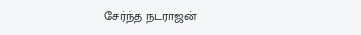சேர்ந்த நடராஜன்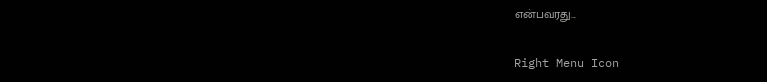என்பவரது...

Right Menu Icon